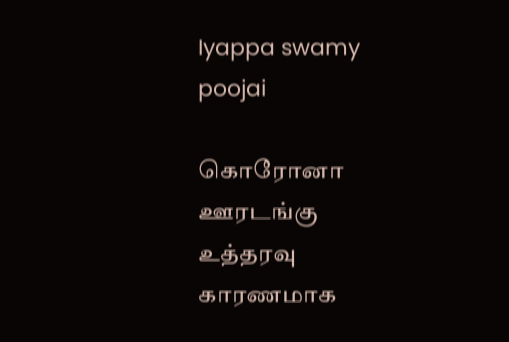Iyappa swamy poojai

கொரோனா ஊரடங்கு உத்தரவு காரணமாக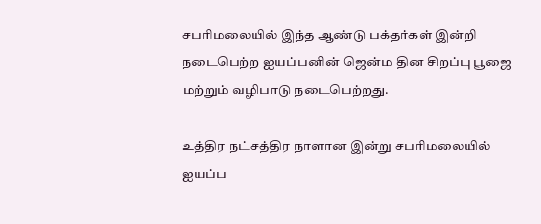சபரிமலையில் இந்த ஆண்டு பக்தர்கள் இன்றி நடைபெற்ற ஐயப்பனின் ஜென்ம தின சிறப்பு பூஜை மற்றும் வழிபாடு நடைபெற்றது.

உத்திர நட்சத்திர நாளான இன்று சபரிமலையில் ஐயப்ப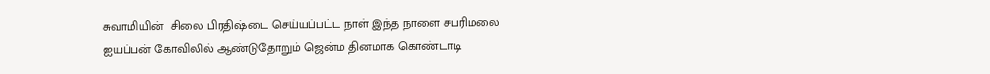சுவாமியின்  சிலை பிரதிஷ்டை செய்யப்பட்ட நாள் இந்த நாளை சபரிமலை ஐயப்பன் கோவிலில் ஆண்டுதோறும் ஜென்ம தினமாக கொண்டாடி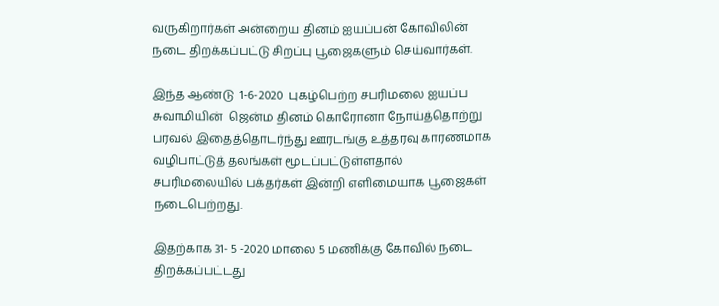வருகிறார்கள் அன்றைய தினம் ஐயப்பன் கோவிலின் நடை திறக்கப்பட்டு சிறப்பு பூஜைகளும் செய்வார்கள்.

இந்த ஆண்டு  1-6-2020  புகழ்பெற்ற சபரிமலை ஐயப்ப சுவாமியின்  ஜென்ம தினம் கொரோனா நோய்த்தொற்று பரவல் இதைத்தொடர்ந்து ஊரடங்கு உத்தரவு காரணமாக வழிபாட்டுத் தலங்கள் மூடப்பட்டுள்ளதால்  சபரிமலையில் பக்தர்கள் இன்றி எளிமையாக பூஜைகள் நடைபெற்றது.

இதற்காக 31- 5 -2020 மாலை 5 மணிக்கு கோவில் நடை திறக்கப்பட்டது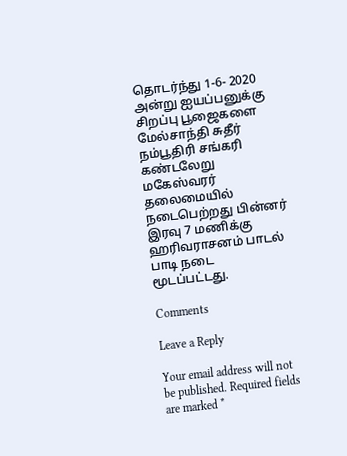தொடர்ந்து 1-6- 2020 அன்று ஐயப்பனுக்கு சிறப்பு பூஜைகளை மேல்சாந்தி சுதீர் நம்பூதிரி சங்கரி கண்டலேறு மகேஸ்வரர் தலைமையில் நடைபெற்றது பின்னர் இரவு 7 மணிக்கு ஹரிவராசனம் பாடல் பாடி நடை மூடப்பட்டது.

Comments

Leave a Reply

Your email address will not be published. Required fields are marked *